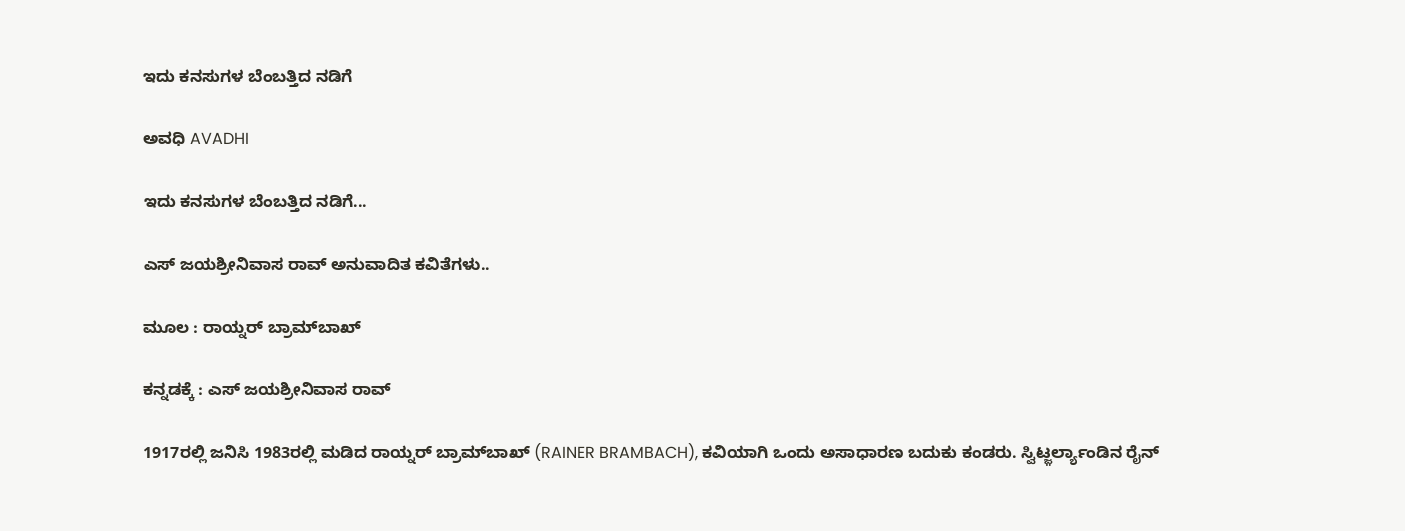ಇದು ಕನಸುಗಳ ಬೆಂಬತ್ತಿದ ನಡಿಗೆ‍

ಅವಧಿ AVADHI

ಇದು ಕನಸುಗಳ ಬೆಂಬತ್ತಿದ ನಡಿಗೆ...

ಎಸ್ ಜಯಶ್ರೀನಿವಾಸ ರಾವ್ ಅನುವಾದಿತ ಕವಿತೆಗಳು..

ಮೂಲ : ರಾಯ್ನರ್ ಬ್ರಾಮ್‌ಬಾಖ್

ಕನ್ನಡಕ್ಕೆ : ಎಸ್ ಜಯಶ್ರೀನಿವಾಸ ರಾವ್

1917ರಲ್ಲಿ ಜನಿಸಿ 1983ರಲ್ಲಿ ಮಡಿದ ರಾಯ್ನರ್ ಬ್ರಾಮ್‌ಬಾಖ್ (RAINER BRAMBACH), ಕವಿಯಾಗಿ ಒಂದು ಅಸಾಧಾರಣ ಬದುಕು ಕಂಡರು. ಸ್ವಿಟ್ಜ಼ರ್ಲ್ಯಾಂಡಿನ ರೈನ್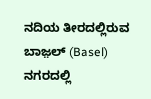ನದಿಯ ತೀರದಲ್ಲಿರುವ ಬಾಜ಼ಲ್ (Basel) ನಗರದಲ್ಲಿ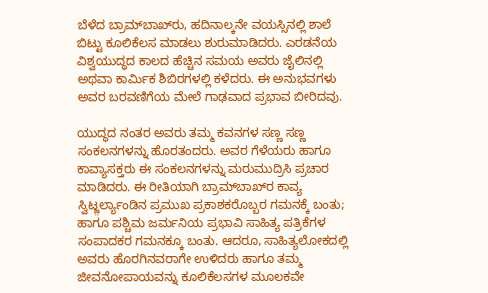ಬೆಳೆದ ಬ್ರಾಮ್‌ಬಾಖ್‌ರು, ಹದಿನಾಲ್ಕನೇ ವಯಸ್ಸಿನಲ್ಲಿ ಶಾಲೆ ಬಿಟ್ಟು ಕೂಲಿಕೆಲಸ ಮಾಡಲು ಶುರುಮಾಡಿದರು. ಎರಡನೆಯ ವಿಶ್ವಯುದ್ಧದ ಕಾಲದ ಹೆಚ್ಚಿನ ಸಮಯ ಅವರು ಜೈಲಿನಲ್ಲಿ ಅಥವಾ ಕಾರ್ಮಿಕ ಶಿಬಿರಗಳಲ್ಲಿ ಕಳೆದರು. ಈ ಅನುಭವಗಳು ಅವರ ಬರವಣಿಗೆಯ ಮೇಲೆ ಗಾಢವಾದ ಪ್ರಭಾವ ಬೀರಿದವು.

ಯುದ್ಧದ ನಂತರ ಅವರು ತಮ್ಮ ಕವನಗಳ ಸಣ್ಣ ಸಣ್ಣ ಸಂಕಲನಗಳನ್ನು ಹೊರತಂದರು. ಅವರ ಗೆಳೆಯರು ಹಾಗೂ ಕಾವ್ಯಾಸಕ್ತರು ಈ ಸಂಕಲನಗಳನ್ನು ಮರುಮುದ್ರಿಸಿ ಪ್ರಚಾರ ಮಾಡಿದರು. ಈ ರೀತಿಯಾಗಿ ಬ್ರಾಮ್‌ಬಾಖ್‌ರ ಕಾವ್ಯ ಸ್ವಿಟ್ಜ಼ರ್ಲ್ಯಾಂಡಿನ ಪ್ರಮುಖ ಪ್ರಕಾಶಕರೊಬ್ಬರ ಗಮನಕ್ಕೆ ಬಂತು; ಹಾಗೂ ಪಶ್ಚಿಮ ಜರ್ಮನಿಯ ಪ್ರಭಾವಿ ಸಾಹಿತ್ಯ ಪತ್ರಿಕೆಗಳ ಸಂಪಾದಕರ ಗಮನಕ್ಕೂ ಬಂತು. ಆದರೂ, ಸಾಹಿತ್ಯಲೋಕದಲ್ಲಿ ಅವರು ಹೊರಗಿನವರಾಗೇ ಉಳಿದರು ಹಾಗೂ ತಮ್ಮ ಜೀವನೋಪಾಯವನ್ನು ಕೂಲಿಕೆಲಸಗಳ ಮೂಲಕವೇ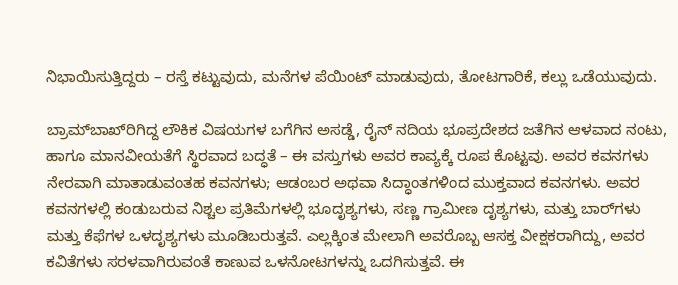ನಿಭಾಯಿಸುತ್ತಿದ್ದರು – ರಸ್ತೆ ಕಟ್ಟುವುದು, ಮನೆಗಳ ಪೆಯಿಂಟ್ ಮಾಡುವುದು, ತೋಟಗಾರಿಕೆ, ಕಲ್ಲು ಒಡೆಯುವುದು.

ಬ್ರಾಮ್‌ಬಾಖ್‌ರಿಗಿದ್ದ ಲೌಕಿಕ ವಿಷಯಗಳ ಬಗೆಗಿನ ಅಸಡ್ಡೆ, ರೈನ್ ನದಿಯ ಭೂಪ್ರದೇಶದ ಜತೆಗಿನ ಆಳವಾದ ನಂಟು, ಹಾಗೂ ಮಾನವೀಯತೆಗೆ ಸ್ಥಿರವಾದ ಬದ್ಧತೆ – ಈ ವಸ್ತುಗಳು ಅವರ ಕಾವ್ಯಕ್ಕೆ ರೂಪ ಕೊಟ್ಟವು. ಅವರ ಕವನಗಳು ನೇರವಾಗಿ ಮಾತಾಡುವಂತಹ ಕವನಗಳು; ಆಡಂಬರ ಅಥವಾ ಸಿದ್ಧಾಂತಗಳಿಂದ ಮುಕ್ತವಾದ ಕವನಗಳು. ಅವರ ಕವನಗಳಲ್ಲಿ ಕಂಡುಬರುವ ನಿಶ್ಚಲ ಪ್ರತಿಮೆಗಳಲ್ಲಿ ಭೂದೃಶ್ಯಗಳು, ಸಣ್ಣ ಗ್ರಾಮೀಣ ದೃಶ್ಯಗಳು, ಮತ್ತು ಬಾರ್‌ಗಳು ಮತ್ತು ಕೆಫೆಗಳ ಒಳದೃಶ್ಯಗಳು ಮೂಡಿಬರುತ್ತವೆ. ಎಲ್ಲಕ್ಕಿಂತ ಮೇಲಾಗಿ ಅವರೊಬ್ಬ ಆಸಕ್ತ ವೀಕ್ಷಕರಾಗಿದ್ದು, ಅವರ ಕವಿತೆಗಳು ಸರಳವಾಗಿರುವಂತೆ ಕಾಣುವ ಒಳನೋಟಗಳನ್ನು ಒದಗಿಸುತ್ತವೆ. ಈ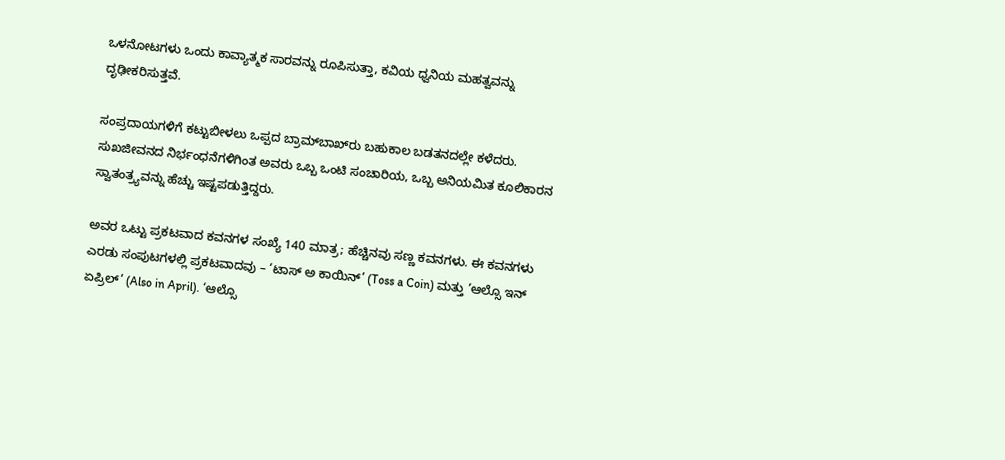ಒಳನೋಟಗಳು ಒಂದು ಕಾವ್ಯಾತ್ಮಕ ಸಾರವನ್ನು ರೂಪಿಸುತ್ತಾ, ಕವಿಯ ಧ್ವನಿಯ ಮಹತ್ವವನ್ನು ದೃಢೀಕರಿಸುತ್ತವೆ.

ಸಂಪ್ರದಾಯಗಳಿಗೆ ಕಟ್ಟುಬೀಳಲು ಒಪ್ಪದ ಬ್ರಾಮ್‌ಬಾಖ್‌ರು ಬಹುಕಾಲ ಬಡತನದಲ್ಲೇ ಕಳೆದರು. ಸುಖಜೀವನದ ನಿರ್ಭಂಧನೆಗಳಿಗಿಂತ ಅವರು ಒಬ್ಬ ಒಂಟಿ ಸಂಚಾರಿಯ, ಒಬ್ಬ ಅನಿಯಮಿತ ಕೂಲಿಕಾರನ ಸ್ವಾತಂತ್ರ್ಯವನ್ನು ಹೆಚ್ಚು ಇಷ್ಟಪಡುತ್ತಿದ್ದರು.

ಅವರ ಒಟ್ಟು ಪ್ರಕಟವಾದ ಕವನಗಳ ಸಂಖ್ಯೆ 140 ಮಾತ್ರ; ಹೆಚ್ಚಿನವು ಸಣ್ಣ ಕವನಗಳು. ಈ ಕವನಗಳು ಎರಡು ಸಂಪುಟಗಳಲ್ಲಿ ಪ್ರಕಟವಾದವು – ‘ಟಾಸ್ ಅ ಕಾಯಿನ್’ (Toss a Coin) ಮತ್ತು ‘ಆಲ್ಸೊ ಇನ್ ಏಪ್ರಿಲ್’ (Also in April). ‘ಆಲ್ಸೊ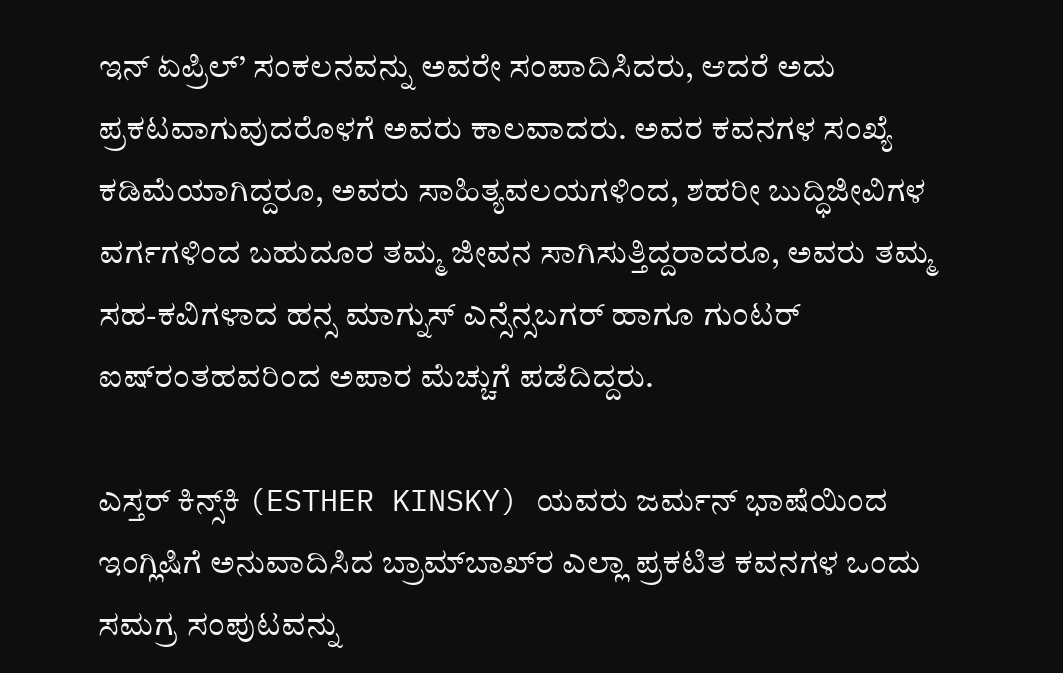ಇನ್ ಏಪ್ರಿಲ್’ ಸಂಕಲನವನ್ನು ಅವರೇ ಸಂಪಾದಿಸಿದರು, ಆದರೆ ಅದು ಪ್ರಕಟವಾಗುವುದರೊಳಗೆ ಅವರು ಕಾಲವಾದರು. ಅವರ ಕವನಗಳ ಸಂಖ್ಯೆ ಕಡಿಮೆಯಾಗಿದ್ದರೂ, ಅವರು ಸಾಹಿತ್ಯವಲಯಗಳಿಂದ, ಶಹರೀ ಬುದ್ಧಿಜೀವಿಗಳ ವರ್ಗಗಳಿಂದ ಬಹುದೂರ ತಮ್ಮ ಜೀವನ ಸಾಗಿಸುತ್ತಿದ್ದರಾದರೂ, ಅವರು ತಮ್ಮ ಸಹ-ಕವಿಗಳಾದ ಹನ್ಸ ಮಾಗ್ನುಸ್ ಎನ್ಸೆನ್ಸಬಗರ್ ಹಾಗೂ ಗುಂಟರ್ ಐಷ್‌ರಂತಹವರಿಂದ ಅಪಾರ ಮೆಚ್ಚುಗೆ ಪಡೆದಿದ್ದರು.

ಎಸ್ತರ್ ಕಿನ್ಸ್‌ಕಿ (ESTHER KINSKY) ಯವರು ಜರ್ಮನ್ ಭಾಷೆಯಿಂದ ಇಂಗ್ಲಿಷಿಗೆ ಅನುವಾದಿಸಿದ ಬ್ರಾಮ್‌ಬಾಖ್‌ರ ಎಲ್ಲಾ ಪ್ರಕಟಿತ ಕವನಗಳ ಒಂದು ಸಮಗ್ರ ಸಂಪುಟವನ್ನು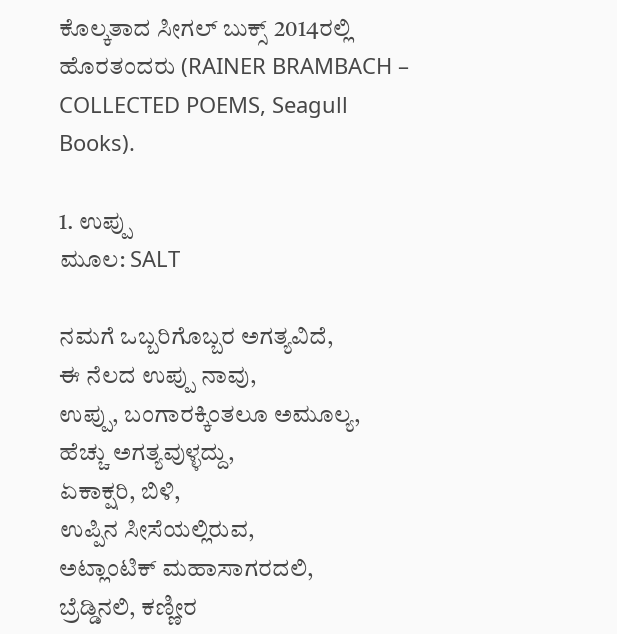ಕೊಲ್ಕತಾದ ಸೀಗಲ್ ಬುಕ್ಸ್ 2014ರಲ್ಲಿ ಹೊರತಂದರು (RAINER BRAMBACH – COLLECTED POEMS, Seagull Books).

1. ಉಪ್ಪು
ಮೂಲ: SALT

ನಮಗೆ ಒಬ್ಬರಿಗೊಬ್ಬರ ಅಗತ್ಯವಿದೆ,
ಈ ನೆಲದ ಉಪ್ಪು ನಾವು,
ಉಪ್ಪು, ಬಂಗಾರಕ್ಕಿಂತಲೂ ಅಮೂಲ್ಯ,
ಹೆಚ್ಚು ಅಗತ್ಯವುಳ್ಳದ್ದು,
ಏಕಾಕ್ಷರಿ, ಬಿಳಿ,
ಉಪ್ಪಿನ ಸೀಸೆಯಲ್ಲಿರುವ,
ಅಟ್ಲಾಂಟಿಕ್ ಮಹಾಸಾಗರದಲಿ,
ಬ್ರೆಡ್ಡಿನಲಿ, ಕಣ್ಣೀರ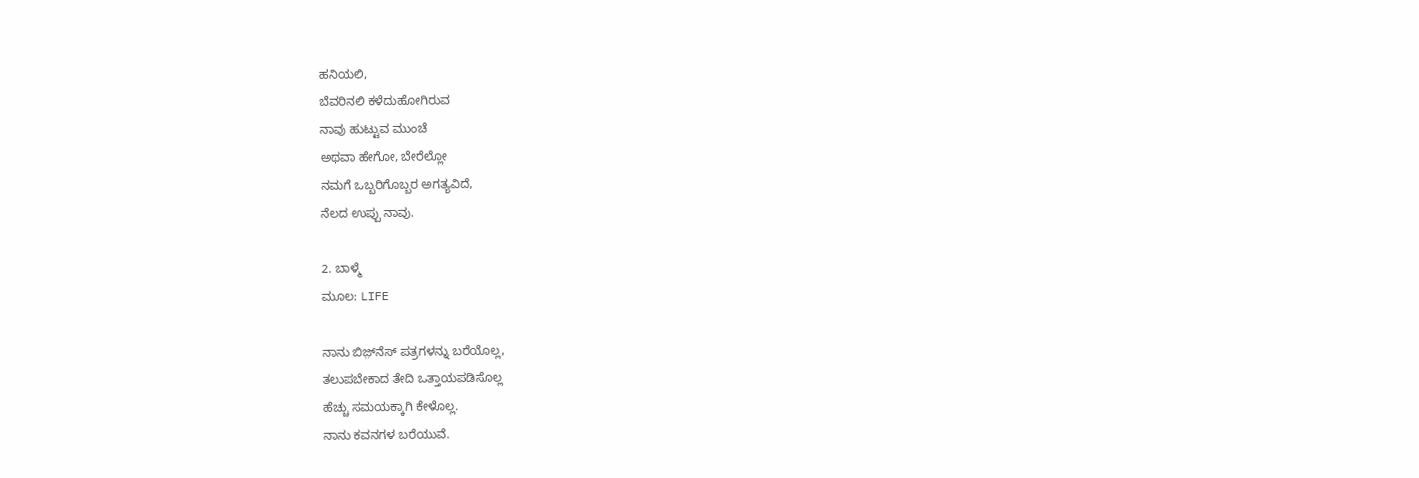ಹನಿಯಲಿ,
ಬೆವರಿನಲಿ ಕಳೆದುಹೋಗಿರುವ
ನಾವು ಹುಟ್ಟುವ ಮುಂಚೆ
ಅಥವಾ ಹೇಗೋ, ಬೇರೆಲ್ಲೋ
ನಮಗೆ ಒಬ್ಬರಿಗೊಬ್ಬರ ಅಗತ್ಯವಿದೆ,
ನೆಲದ ಉಪ್ಪು ನಾವು.

2. ಬಾಳ್ಮೆ
ಮೂಲ: LIFE

ನಾನು ಬಿಜ಼್‌ನೆಸ್ ಪತ್ರಗಳನ್ನು ಬರೆಯೊಲ್ಲ,
ತಲುಪಬೇಕಾದ ತೇದಿ ಒತ್ತಾಯಪಡಿಸೊಲ್ಲ
ಹೆಚ್ಚು ಸಮಯಕ್ಕಾಗಿ ಕೇಳೊಲ್ಲ.
ನಾನು ಕವನಗಳ ಬರೆಯುವೆ.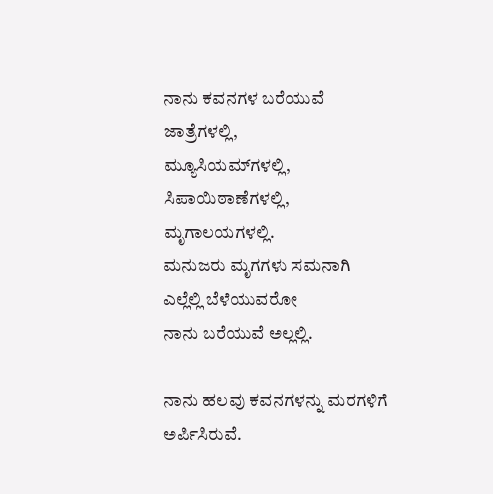ನಾನು ಕವನಗಳ ಬರೆಯುವೆ ಜಾತ್ರೆಗಳಲ್ಲಿ,
ಮ್ಯೂಸಿಯಮ್‌ಗಳಲ್ಲಿ, ಸಿಪಾಯಿಠಾಣೆಗಳಲ್ಲಿ, ಮೃಗಾಲಯಗಳಲ್ಲಿ.
ಮನುಜರು ಮೃಗಗಳು ಸಮನಾಗಿ ಎಲ್ಲೆಲ್ಲಿ ಬೆಳೆಯುವರೋ
ನಾನು ಬರೆಯುವೆ ಅಲ್ಲಲ್ಲಿ.

ನಾನು ಹಲವು ಕವನಗಳನ್ನು ಮರಗಳಿಗೆ ಅರ್ಪಿಸಿರುವೆ.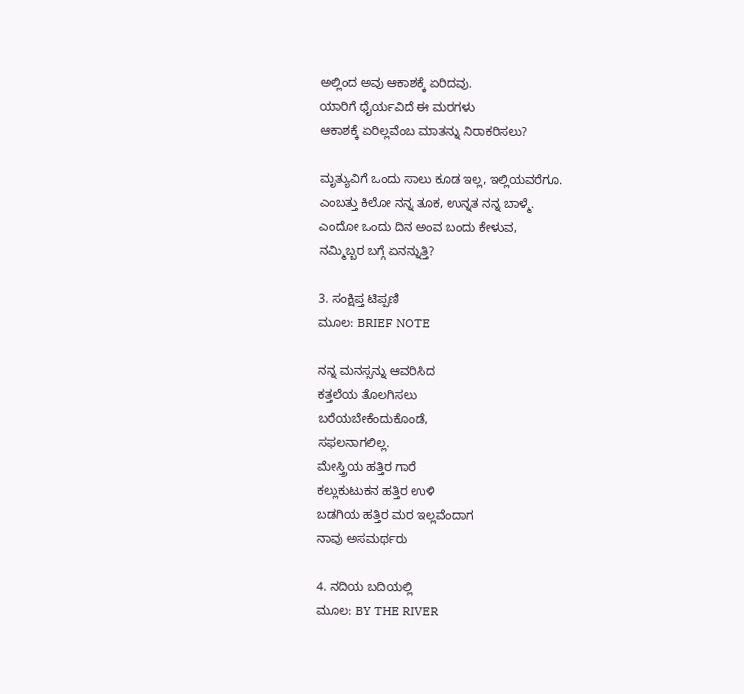ಅಲ್ಲಿಂದ ಅವು ಆಕಾಶಕ್ಕೆ ಏರಿದವು.
ಯಾರಿಗೆ ಧೈರ್ಯವಿದೆ ಈ ಮರಗಳು
ಆಕಾಶಕ್ಕೆ ಏರಿಲ್ಲವೆಂಬ ಮಾತನ್ನು ನಿರಾಕರಿಸಲು?

ಮೃತ್ಯುವಿಗೆ ಒಂದು ಸಾಲು ಕೂಡ ಇಲ್ಲ, ಇಲ್ಲಿಯವರೆಗೂ.
ಎಂಬತ್ತು ಕಿಲೋ ನನ್ನ ತೂಕ, ಉನ್ನತ ನನ್ನ ಬಾಳ್ಮೆ.
ಎಂದೋ ಒಂದು ದಿನ ಅಂವ ಬಂದು ಕೇಳುವ,
ನಮ್ಮಿಬ್ಬರ ಬಗ್ಗೆ ಏನನ್ನುತ್ತಿ?

3. ಸಂಕ್ಷಿಪ್ತ ಟಿಪ್ಪಣಿ
ಮೂಲ: BRIEF NOTE

ನನ್ನ ಮನಸ್ಸನ್ನು ಆವರಿಸಿದ
ಕತ್ತಲೆಯ ತೊಲಗಿಸಲು
ಬರೆಯಬೇಕೆಂದುಕೊಂಡೆ,
ಸಫಲನಾಗಲಿಲ್ಲ.
ಮೇಸ್ತ್ರಿಯ ಹತ್ತಿರ ಗಾರೆ
ಕಲ್ಲುಕುಟುಕನ ಹತ್ತಿರ ಉಳಿ
ಬಡಗಿಯ ಹತ್ತಿರ ಮರ ಇಲ್ಲವೆಂದಾಗ
ನಾವು ಅಸಮರ್ಥರು

4. ನದಿಯ ಬದಿಯಲ್ಲಿ
ಮೂಲ: BY THE RIVER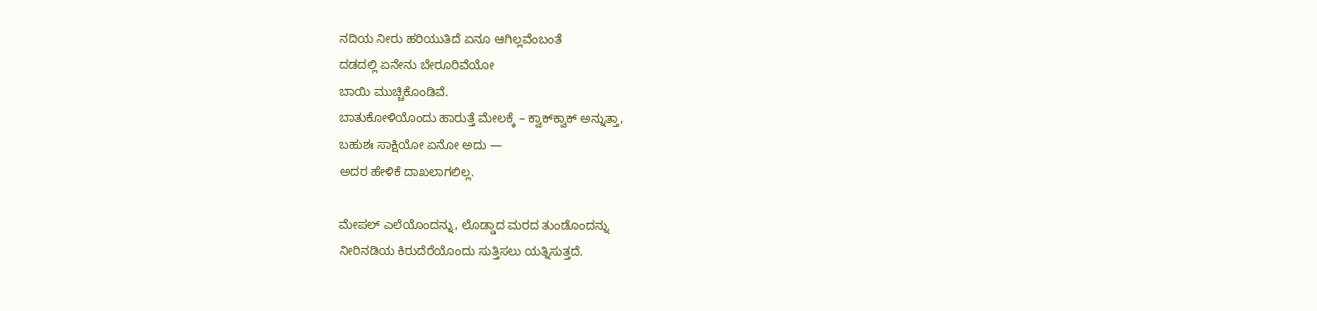ನದಿಯ ನೀರು ಹರಿಯುತಿದೆ ಏನೂ ಆಗಿಲ್ಲವೆಂಬಂತೆ
ದಡದಲ್ಲಿ ಏನೇನು ಬೇರೂರಿವೆಯೋ
ಬಾಯಿ ಮುಚ್ಚಿಕೊಂಡಿವೆ.
ಬಾತುಕೋಳಿಯೊಂದು ಹಾರುತ್ತೆ ಮೇಲಕ್ಕೆ – ಕ್ವಾಕ್‌ಕ್ವಾಕ್ ಅನ್ನುತ್ತಾ,
ಬಹುಶಃ ಸಾಕ್ಷಿಯೋ ಏನೋ ಅದು —
ಅದರ ಹೇಳಿಕೆ ದಾಖಲಾಗಲಿಲ್ಲ.

ಮೇಪಲ್ ಎಲೆಯೊಂದನ್ನು, ಲೊಡ್ಡಾದ ಮರದ ತುಂಡೊಂದನ್ನು
ನೀರಿನಡಿಯ ಕಿರುದೆರೆಯೊಂದು ಸುತ್ತಿಸಲು ಯತ್ನಿಸುತ್ತದೆ.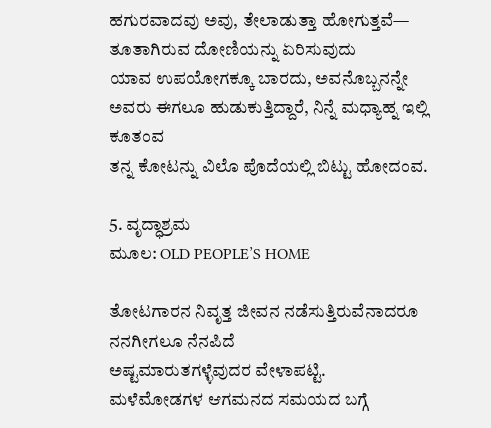ಹಗುರವಾದವು ಅವು, ತೇಲಾಡುತ್ತಾ ಹೋಗುತ್ತವೆ—
ತೂತಾಗಿರುವ ದೋಣಿಯನ್ನು ಏರಿಸುವುದು
ಯಾವ ಉಪಯೋಗಕ್ಕೂ ಬಾರದು, ಅವನೊಬ್ಬನನ್ನೇ
ಅವರು ಈಗಲೂ ಹುಡುಕುತ್ತಿದ್ದಾರೆ, ನಿನ್ನೆ ಮಧ್ಯಾಹ್ನ ಇಲ್ಲಿ ಕೂತಂವ
ತನ್ನ ಕೋಟನ್ನು ವಿಲೊ ಪೊದೆಯಲ್ಲಿ ಬಿಟ್ಟು ಹೋದಂವ.

5. ವೃದ್ಧಾಶ್ರಮ
ಮೂಲ: OLD PEOPLE’S HOME

ತೋಟಗಾರನ ನಿವೃತ್ತ ಜೀವನ ನಡೆಸುತ್ತಿರುವೆನಾದರೂ
ನನಗೀಗಲೂ ನೆನಪಿದೆ
ಅಷ್ಟಮಾರುತಗಳ್ಳೆವುದರ ವೇಳಾಪಟ್ಟಿ.
ಮಳೆಮೋಡಗಳ ಆಗಮನದ ಸಮಯದ ಬಗ್ಗೆ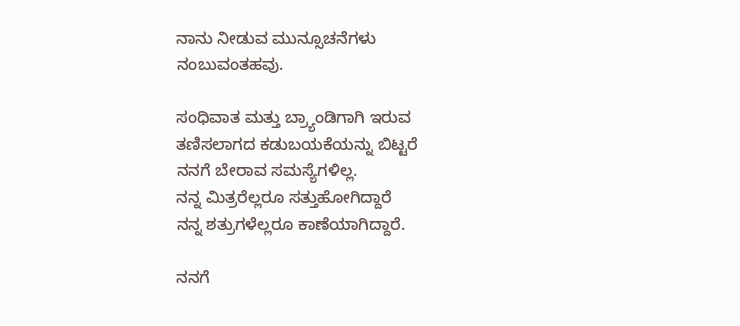ನಾನು ನೀಡುವ ಮುನ್ಸೂಚನೆಗಳು
ನಂಬುವಂತಹವು.

ಸಂಧಿವಾತ ಮತ್ತು ಬ್ರ್ಯಾಂಡಿಗಾಗಿ ಇರುವ
ತಣಿಸಲಾಗದ ಕಡುಬಯಕೆಯನ್ನು ಬಿಟ್ಟರೆ
ನನಗೆ ಬೇರಾವ ಸಮಸ್ಯೆಗಳಿಲ್ಲ.
ನನ್ನ ಮಿತ್ರರೆಲ್ಲರೂ ಸತ್ತುಹೋಗಿದ್ದಾರೆ
ನನ್ನ ಶತ್ರುಗಳೆಲ್ಲರೂ ಕಾಣೆಯಾಗಿದ್ದಾರೆ.

ನನಗೆ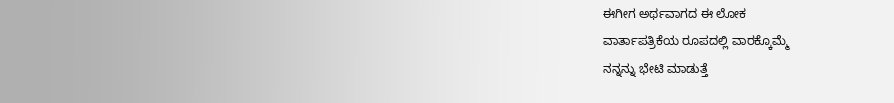ಈಗೀಗ ಅರ್ಥವಾಗದ ಈ ಲೋಕ
ವಾರ್ತಾಪತ್ರಿಕೆಯ ರೂಪದಲ್ಲಿ ವಾರಕ್ಕೊಮ್ಮೆ
ನನ್ನನ್ನು ಭೇಟಿ ಮಾಡುತ್ತೆ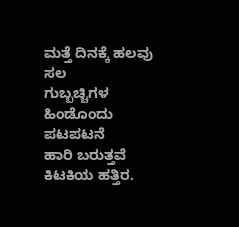ಮತ್ತೆ ದಿನಕ್ಕೆ ಹಲವು ಸಲ
ಗುಬ್ಬಚ್ಚಿಗಳ ಹಿಂಡೊಂದು ಪಟಪಟನೆ
ಹಾರಿ ಬರುತ್ತವೆ ಕಿಟಕಿಯ ಹತ್ತಿರ.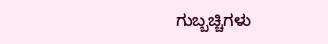ಗುಬ್ಬಚ್ಚಿಗಳು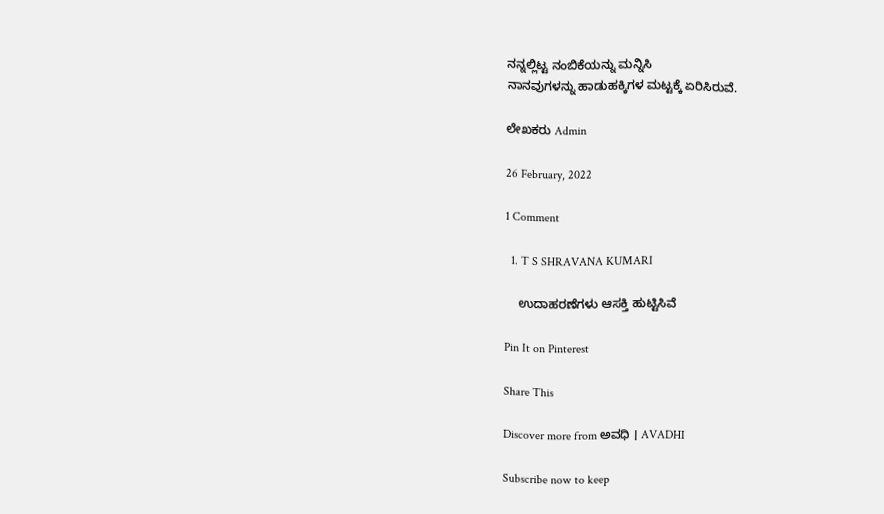ನನ್ನಲ್ಲಿಟ್ಟ ನಂಬಿಕೆಯನ್ನು ಮನ್ನಿಸಿ
ನಾನವುಗಳನ್ನು ಹಾಡುಹಕ್ಕಿಗಳ ಮಟ್ಟಕ್ಕೆ ಏರಿಸಿರುವೆ.

ಲೇಖಕರು Admin

26 February, 2022

1 Comment

  1. T S SHRAVANA KUMARI

    ಉದಾಹರಣೆಗಳು ಆಸಕ್ತಿ ಹುಟ್ಟಿಸಿವೆ

Pin It on Pinterest

Share This

Discover more from ಅವಧಿ । AVADHI

Subscribe now to keep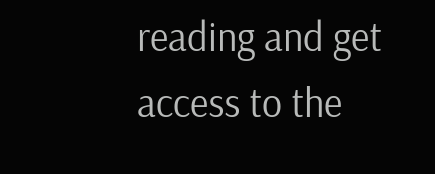reading and get access to the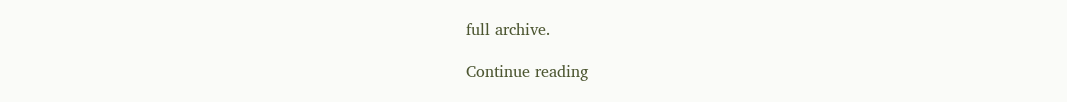full archive.

Continue reading